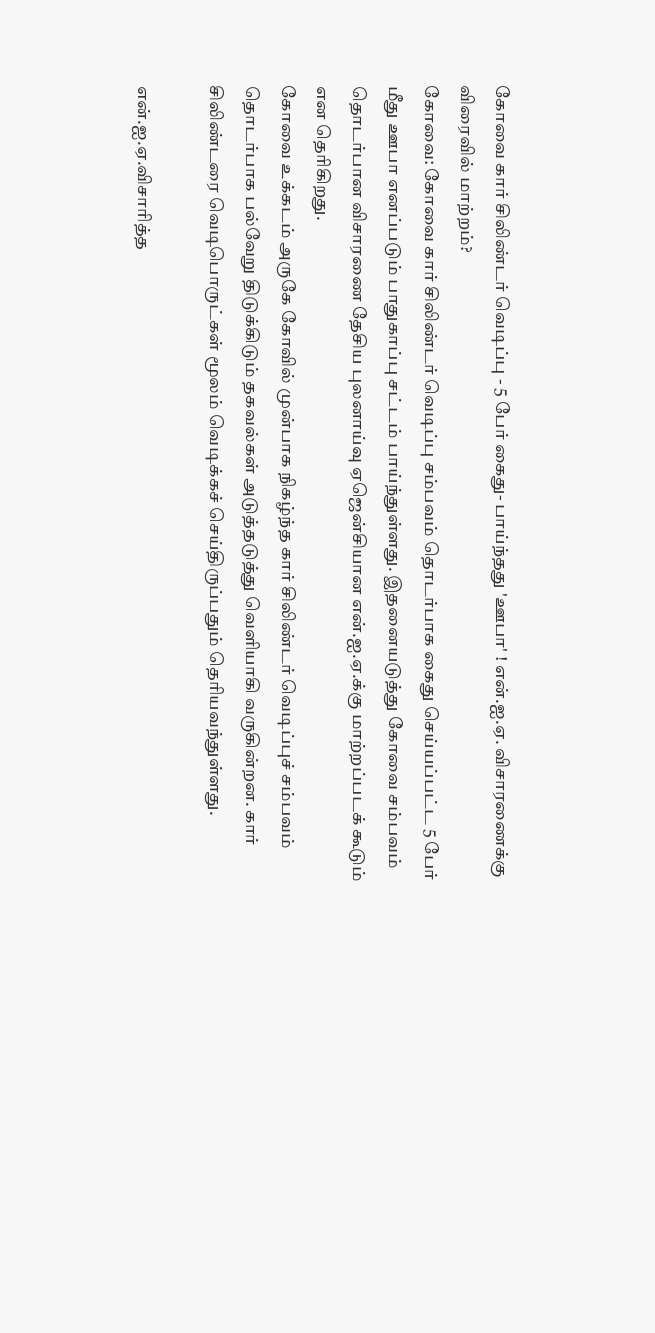கோவை கார் சிலிண்டர் வெடிப்பு - 5 பேர் கைது- பாய்ந்தது 'ஊபா' ! என்.ஐ.ஏ. விசாரணைக்கு விரைவில் மாற்றம்?
கோவை: கோவை கார் சிலிண்டர் வெடிப்பு சம்பவம் தொடர்பாக கைது செய்யப்பட்ட 5 பேர் மீது ஊபா எனப்படும் பாதுகாப்பு சட்டம் பாய்ந்துள்ளது. இதனையடுத்து கோவை சம்பவம் தொடர்பான விசாரணை தேசிய புலனாய்வு ஏஜென்சியான என்.ஐ.ஏ.க்கு மாற்றப்படக் கூடும் என தெரிகிறது.
கோவை உக்கடம் அருகே கோவில் முன்பாக நிகழ்ந்த கார் சிலிண்டர் வெடிப்புச் சம்பவம் தொடர்பாக பல்வேறு திடுக்கிடும் தகவல்கள் அடுத்தடுத்து வெளியாகி வருகின்றன. கார் சிலிண்டரை வெடிபொருட்கள் மூலம் வெடிக்கச் செய்திருப்பதும் தெரியவந்துள்ளது.

என்.ஐ.ஏ.விசாரித்த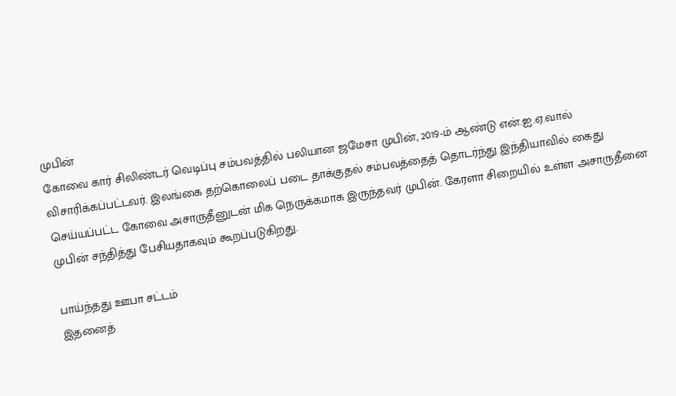முபின்
கோவை கார் சிலிண்டர் வெடிப்பு சம்பவத்தில் பலியான ஜமேசா முபின், 2019-ம் ஆண்டு என்.ஐ.ஏ.வால் விசாரிக்கப்பட்டவர். இலங்கை தற்கொலைப் படை தாக்குதல் சம்பவத்தைத் தொடர்ந்து இந்தியாவில் கைது செய்யப்பட்ட கோவை அசாருதீனுடன் மிக நெருக்கமாக இருந்தவர் முபின். கேரளா சிறையில் உள்ள அசாருதீனை முபின் சந்தித்து பேசியதாகவும் கூறப்படுகிறது.

பாய்ந்தது ஊபா சட்டம்
இதனைத்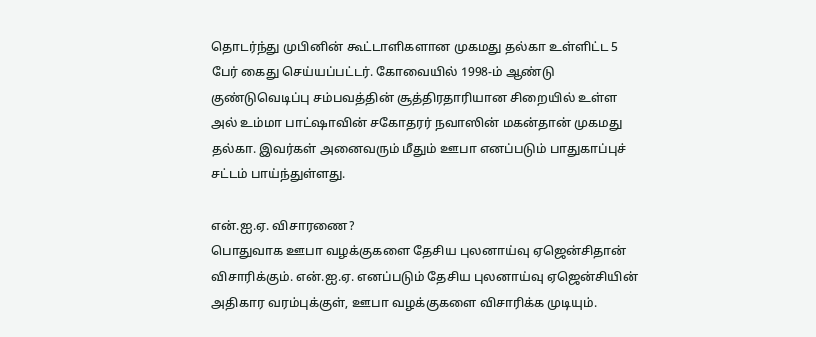தொடர்ந்து முபினின் கூட்டாளிகளான முகமது தல்கா உள்ளிட்ட 5 பேர் கைது செய்யப்பட்டர். கோவையில் 1998-ம் ஆண்டு குண்டுவெடிப்பு சம்பவத்தின் சூத்திரதாரியான சிறையில் உள்ள அல் உம்மா பாட்ஷாவின் சகோதரர் நவாஸின் மகன்தான் முகமது தல்கா. இவர்கள் அனைவரும் மீதும் ஊபா எனப்படும் பாதுகாப்புச் சட்டம் பாய்ந்துள்ளது.

என்.ஐ.ஏ. விசாரணை?
பொதுவாக ஊபா வழக்குகளை தேசிய புலனாய்வு ஏஜென்சிதான் விசாரிக்கும். என்.ஐ.ஏ. எனப்படும் தேசிய புலனாய்வு ஏஜென்சியின் அதிகார வரம்புக்குள், ஊபா வழக்குகளை விசாரிக்க முடியும்.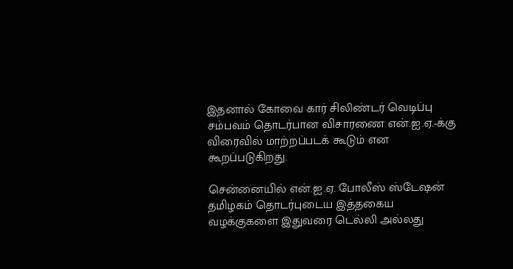இதனால் கோவை கார் சிலிண்டர் வெடிப்பு சம்பவம் தொடர்பான விசாரணை என்.ஐ.ஏ.-க்கு விரைவில் மாற்றப்படக் கூடும் என கூறப்படுகிறது.

சென்னையில் என்.ஐ.ஏ. போலீஸ் ஸ்டேஷன்
தமிழகம் தொடர்புடைய இத்தகைய வழக்குகளை இதுவரை டெல்லி அல்லது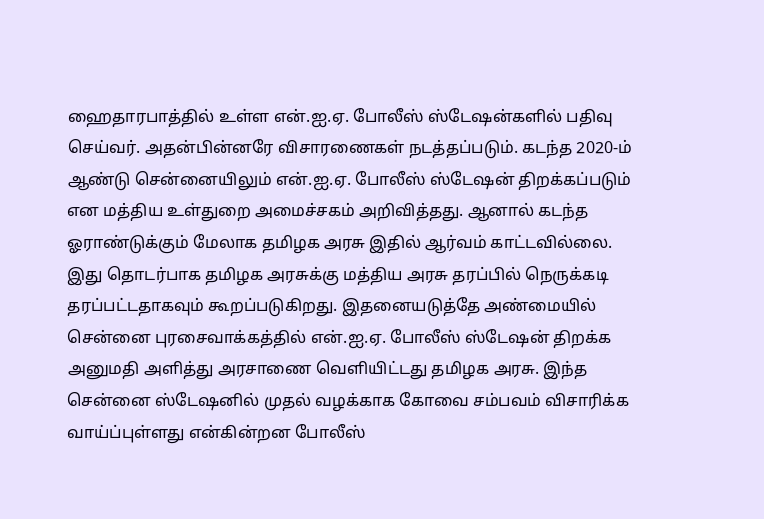ஹைதாரபாத்தில் உள்ள என்.ஐ.ஏ. போலீஸ் ஸ்டேஷன்களில் பதிவு செய்வர். அதன்பின்னரே விசாரணைகள் நடத்தப்படும். கடந்த 2020-ம் ஆண்டு சென்னையிலும் என்.ஐ.ஏ. போலீஸ் ஸ்டேஷன் திறக்கப்படும் என மத்திய உள்துறை அமைச்சகம் அறிவித்தது. ஆனால் கடந்த ஓராண்டுக்கும் மேலாக தமிழக அரசு இதில் ஆர்வம் காட்டவில்லை. இது தொடர்பாக தமிழக அரசுக்கு மத்திய அரசு தரப்பில் நெருக்கடி தரப்பட்டதாகவும் கூறப்படுகிறது. இதனையடுத்தே அண்மையில் சென்னை புரசைவாக்கத்தில் என்.ஐ.ஏ. போலீஸ் ஸ்டேஷன் திறக்க அனுமதி அளித்து அரசாணை வெளியிட்டது தமிழக அரசு. இந்த சென்னை ஸ்டேஷனில் முதல் வழக்காக கோவை சம்பவம் விசாரிக்க வாய்ப்புள்ளது என்கின்றன போலீஸ்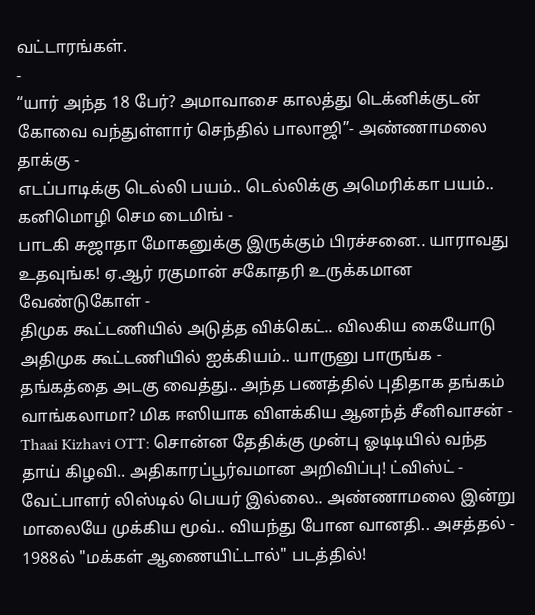வட்டாரங்கள்.
-
“யார் அந்த 18 பேர்? அமாவாசை காலத்து டெக்னிக்குடன் கோவை வந்துள்ளார் செந்தில் பாலாஜி”- அண்ணாமலை தாக்கு -
எடப்பாடிக்கு டெல்லி பயம்.. டெல்லிக்கு அமெரிக்கா பயம்.. கனிமொழி செம டைமிங் -
பாடகி சுஜாதா மோகனுக்கு இருக்கும் பிரச்சனை.. யாராவது உதவுங்க! ஏ.ஆர் ரகுமான் சகோதரி உருக்கமான வேண்டுகோள் -
திமுக கூட்டணியில் அடுத்த விக்கெட்.. விலகிய கையோடு அதிமுக கூட்டணியில் ஐக்கியம்.. யாருனு பாருங்க -
தங்கத்தை அடகு வைத்து.. அந்த பணத்தில் புதிதாக தங்கம் வாங்கலாமா? மிக ஈஸியாக விளக்கிய ஆனந்த் சீனிவாசன் -
Thaai Kizhavi OTT: சொன்ன தேதிக்கு முன்பு ஓடிடியில் வந்த தாய் கிழவி.. அதிகாரப்பூர்வமான அறிவிப்பு! ட்விஸ்ட் -
வேட்பாளர் லிஸ்டில் பெயர் இல்லை.. அண்ணாமலை இன்று மாலையே முக்கிய மூவ்.. வியந்து போன வானதி.. அசத்தல் -
1988ல் "மக்கள் ஆணையிட்டால்" படத்தில்!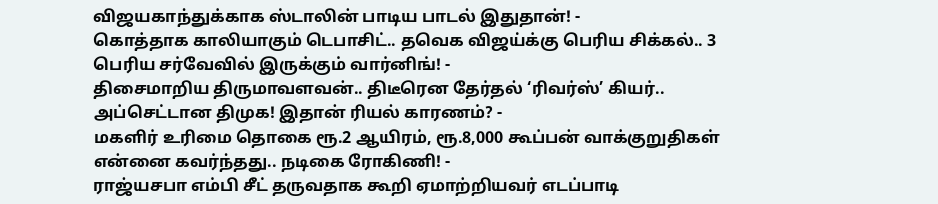விஜயகாந்துக்காக ஸ்டாலின் பாடிய பாடல் இதுதான்! -
கொத்தாக காலியாகும் டெபாசிட்.. தவெக விஜய்க்கு பெரிய சிக்கல்.. 3 பெரிய சர்வேவில் இருக்கும் வார்னிங்! -
திசைமாறிய திருமாவளவன்.. திடீரென தேர்தல் ‘ரிவர்ஸ்’ கியர்.. அப்செட்டான திமுக! இதான் ரியல் காரணம்? -
மகளிர் உரிமை தொகை ரூ.2 ஆயிரம், ரூ.8,000 கூப்பன் வாக்குறுதிகள் என்னை கவர்ந்தது.. நடிகை ரோகிணி! -
ராஜ்யசபா எம்பி சீட் தருவதாக கூறி ஏமாற்றியவர் எடப்பாடி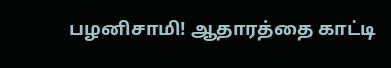பழனிசாமி! ஆதாரத்தை காட்டி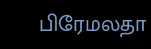பிரேமலதா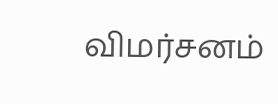விமர்சனம்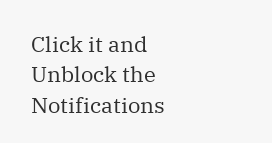Click it and Unblock the Notifications